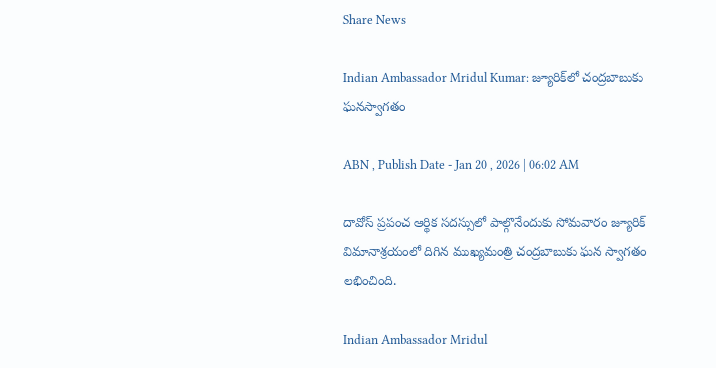Share News

Indian Ambassador Mridul Kumar: జ్యూరిక్‌లో చంద్రబాబుకు ఘనస్వాగతం

ABN , Publish Date - Jan 20 , 2026 | 06:02 AM

దావోస్‌ ప్రపంచ ఆర్థిక సదస్సులో పాల్గొనేందుకు సోమవారం జ్యూరిక్‌ విమానాశ్రయంలో దిగిన ముఖ్యమంత్రి చంద్రబాబుకు ఘన స్వాగతం లభించింది.

Indian Ambassador Mridul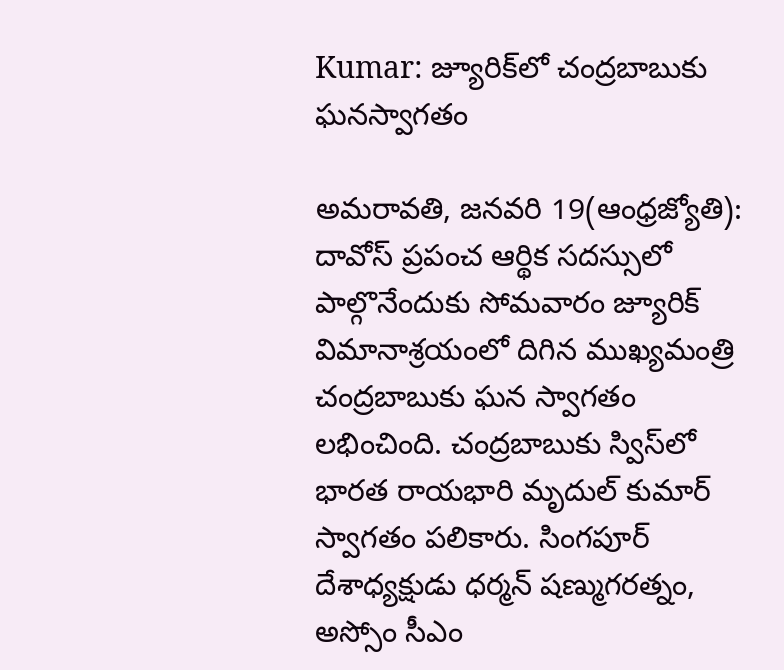Kumar: జ్యూరిక్‌లో చంద్రబాబుకు ఘనస్వాగతం

అమరావతి, జనవరి 19(ఆంధ్రజ్యోతి): దావోస్‌ ప్రపంచ ఆర్థిక సదస్సులో పాల్గొనేందుకు సోమవారం జ్యూరిక్‌ విమానాశ్రయంలో దిగిన ముఖ్యమంత్రి చంద్రబాబుకు ఘన స్వాగతం లభించింది. చంద్రబాబుకు స్విస్‌లో భారత రాయభారి మృదుల్‌ కుమార్‌ స్వాగతం పలికారు. సింగపూర్‌ దేశాధ్యక్షుడు ధర్మన్‌ షణ్ముగరత్నం, అస్సోం సీఎం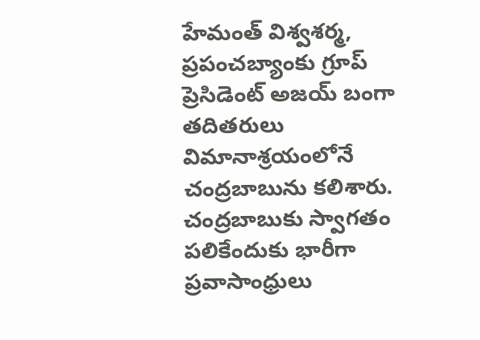హేమంత్‌ విశ్వశర్మ, ప్రపంచబ్యాంకు గ్రూప్‌ ప్రెసిడెంట్‌ అజయ్‌ బంగా తదితరులు విమానాశ్రయంలోనే చంద్రబాబును కలిశారు. చంద్రబాబుకు స్వాగతం పలికేందుకు భారీగా ప్రవాసాంధ్రులు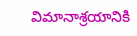విమానాశ్రయానికి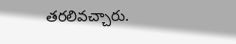తరలివచ్చారు.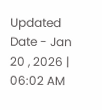Updated Date - Jan 20 , 2026 | 06:02 AM